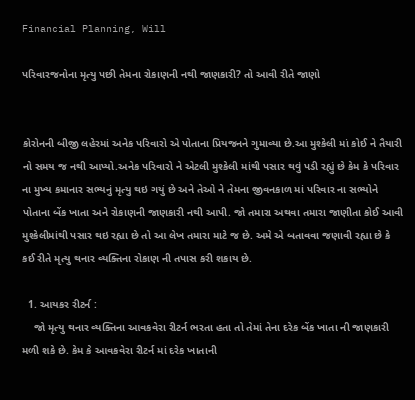Financial Planning, Will

પરિવારજનોના મૃત્યુ પછી તેમના રોકાણની નથી જાણકારી? તો આવી રીતે જાણો


કોરોનની બીજી લહેરમાં અનેક પરિવારો એ પોતાના પ્રિયજનને ગુમાવ્યા છે.આ મુશ્કેલી માં કોઈ ને તૈયારી નો સમય જ નથી આપ્યો.અનેક પરિવારો ને એટલી મુશ્કેલી માંથી પસાર થવું પડી રહ્યું છે કેમ કે પરિવાર ના મુખ્ય કમાનાર સભ્યનું મૃત્યુ થઇ ગયું છે અને તેઓ ને તેમના જીવનકાળ માં પરિવાર ના સભ્યોને પોતાના બેંક ખાતા અને રોકાણની જાણકારી નથી આપી. જો તમારા અથવા તમારા જાણીતા કોઈ આવી મુશ્કેલીમાંથી પસાર થઇ રહ્યા છે તો આ લેખ તમારા માટે જ છે. અમે એ બતાવવા જણાવી રહ્યા છે કે કઈ રીતે મૃત્યુ થનાર વ્યક્તિના રોકાણ ની તપાસ કરી શકાય છે.

  1. આયકર રીટર્ન :
    જો મૃત્યુ થનાર વ્યક્તિના આવકવેરા રીટર્ન ભરતા હતા તો તેમાં તેના દરેક બેંક ખાતા ની જાણકારી મળી શકે છે. કેમ કે આવકવેરા રીટર્ન માં દરેક ખાતાની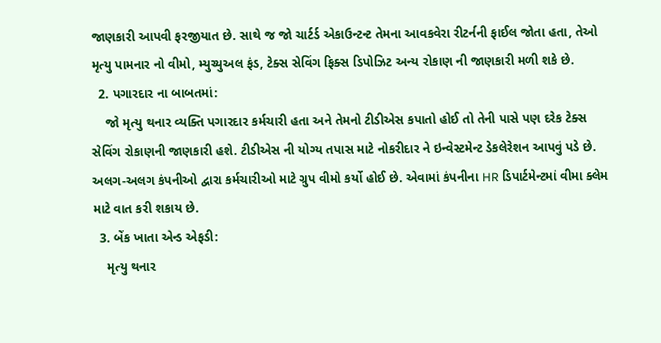જાણકારી આપવી ફરજીયાત છે. સાથે જ જો ચાર્ટર્ડ એકાઉન્ટન્ટ તેમના આવકવેરા રીટર્નની ફાઈલ જોતા હતા, તેઓ મૃત્યુ પામનાર નો વીમો, મ્યુચ્યુઅલ ફંડ, ટેક્સ સેવિંગ ફિક્સ ડિપોઝિટ અન્ય રોકાણ ની જાણકારી મળી શકે છે.
  2. પગારદાર ના બાબતમાં:
    જો મૃત્યુ થનાર વ્યક્તિ પગારદાર કર્મચારી હતા અને તેમનો ટીડીએસ કપાતો હોઈ તો તેની પાસે પણ દરેક ટેક્સ સેવિંગ રોકાણની જાણકારી હશે. ટીડીએસ ની યોગ્ય તપાસ માટે નોકરીદાર ને ઇન્વેસ્ટમેન્ટ ડેકલેરેશન આપવું પડે છે. અલગ-અલગ કંપનીઓ દ્વારા કર્મચારીઓ માટે ગ્રુપ વીમો કર્યો હોઈ છે. એવામાં કંપનીના HR ડિપાર્ટમેન્ટમાં વીમા ક્લેમ માટે વાત કરી શકાય છે.
  3. બેંક ખાતા એન્ડ એફડી:
    મૃત્યુ થનાર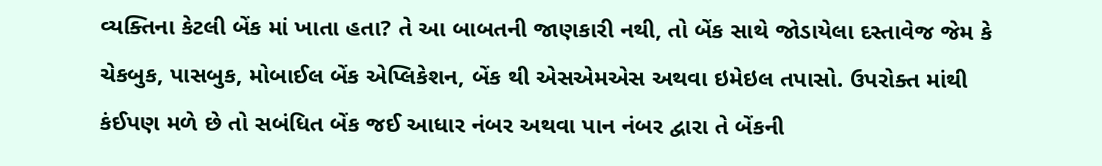વ્યક્તિના કેટલી બેંક માં ખાતા હતા? તે આ બાબતની જાણકારી નથી, તો બેંક સાથે જોડાયેલા દસ્તાવેજ જેમ કે ચેકબુક, પાસબુક, મોબાઈલ બેંક એપ્લિકેશન, બેંક થી એસએમએસ અથવા ઇમેઇલ તપાસો. ઉપરોક્ત માંથી કંઈપણ મળે છે તો સબંધિત બેંક જઈ આધાર નંબર અથવા પાન નંબર દ્વારા તે બેંકની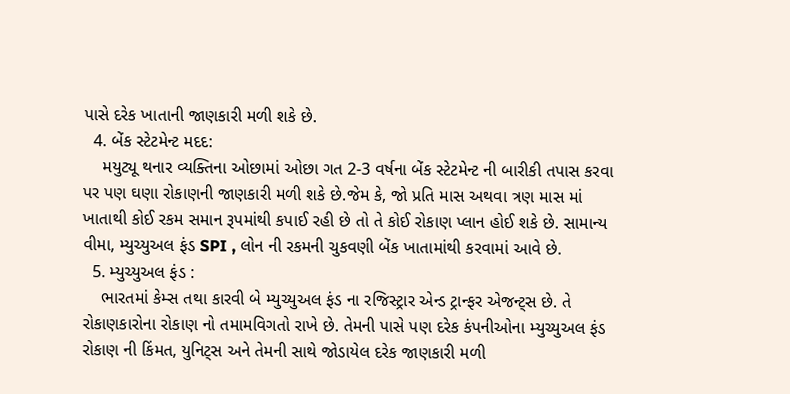પાસે દરેક ખાતાની જાણકારી મળી શકે છે.
  4. બેંક સ્ટેટમેન્ટ મદદ:
    મયુટ્યૂ થનાર વ્યક્તિના ઓછામાં ઓછા ગત 2-3 વર્ષના બેંક સ્ટેટમેન્ટ ની બારીકી તપાસ કરવા પર પણ ઘણા રોકાણની જાણકારી મળી શકે છે.જેમ કે, જો પ્રતિ માસ અથવા ત્રણ માસ માં ખાતાથી કોઈ રકમ સમાન રૂપમાંથી કપાઈ રહી છે તો તે કોઈ રોકાણ પ્લાન હોઈ શકે છે. સામાન્ય વીમા, મ્યુચ્યુઅલ ફંડ SPI , લોન ની રકમની ચુકવણી બેંક ખાતામાંથી કરવામાં આવે છે.
  5. મ્યુચ્યુઅલ ફંડ :
    ભારતમાં કેમ્સ તથા કારવી બે મ્યુચ્યુઅલ ફંડ ના રજિસ્ટ્રાર એન્ડ ટ્રાન્ફર એજન્ટ્સ છે. તે રોકાણકારોના રોકાણ નો તમામવિગતો રાખે છે. તેમની પાસે પણ દરેક કંપનીઓના મ્યુચ્યુઅલ ફંડ રોકાણ ની કિંમત, યુનિટ્સ અને તેમની સાથે જોડાયેલ દરેક જાણકારી મળી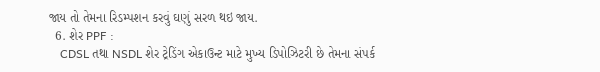જાય તો તેમના રિડમ્પશન કરવું ઘણું સરળ થઇ જાય.
  6. શેર PPF :
    CDSL તથા NSDL શેર ટ્રેડિંગ એકાઉન્ટ માટે મુખ્ય ડિપોઝિટરી છે તેમના સંપર્ક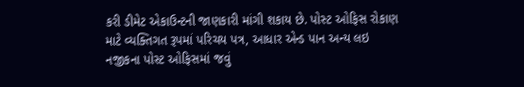કરી ડીમેટ એકાઉન્ટની જાણકારી માંગી શકાય છે. પોસ્ટ ઓફિસ રોકાણ માટે વ્યક્તિગત રૂપમાં પરિચય પત્ર, આધાર એન્ડ પાન અન્ય લઇ નજીકના પોસ્ટ ઓફિસમાં જવું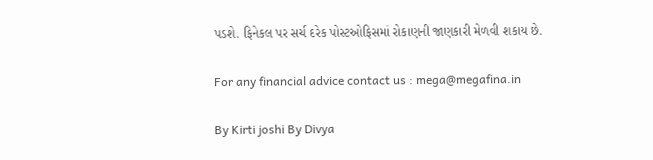પડશે. ફિનેકલ પર સર્ચ દરેક પોસ્ટઓફિસમાં રોકાણની જાણકારી મેળવી શકાય છે.

For any financial advice contact us : mega@megafina.in

By Kirti joshi By Divya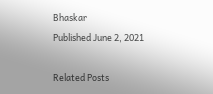Bhaskar
Published June 2, 2021

Related Posts